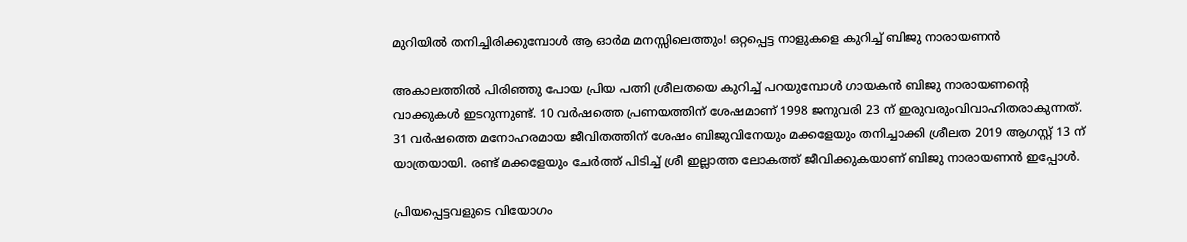മുറിയിൽ തനിച്ചിരിക്കുമ്പോൾ ആ ഓർമ മനസ്സിലെത്തും! ഒറ്റപ്പെട്ട നാളുകളെ കുറിച്ച് ബിജു നാരായണൻ

അകാലത്തിൽ പിരിഞ്ഞു പോയ പ്രിയ പത്നി ശ്രീലതയെ കുറിച്ച് പറയുമ്പോൾ ഗായകൻ ബിജു നാരായണന്റെ വാക്കുകൾ ഇടറുന്നുണ്ട്. 10 വർഷത്തെ പ്രണയത്തിന് ശേഷമാണ് 1998 ജനുവരി 23 ന് ഇരുവരുംവിവാഹിതരാകുന്നത്. 31 വർഷത്തെ മനോഹരമായ ജീവിതത്തിന് ശേഷം ബിജുവിനേയും മക്കളേയും തനിച്ചാക്കി ശ്രീലത 2019 ആഗസ്റ്റ് 13 ന് യാത്രയായി. രണ്ട് മക്കളേയും ചേർത്ത് പിടിച്ച് ശ്രീ ഇല്ലാത്ത ലോകത്ത് ജീവിക്കുകയാണ് ബിജു നാരായണൻ ഇപ്പോൾ.

പ്രിയപ്പെട്ടവളുടെ വിയോഗം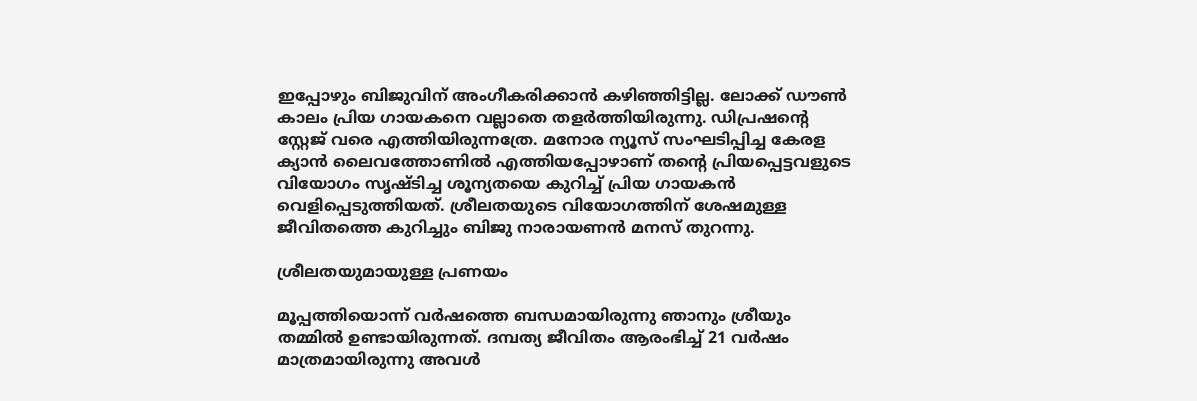ഇപ്പോഴും ബിജുവിന് അംഗീകരിക്കാൻ കഴിഞ്ഞിട്ടില്ല. ലോക്ക് ഡൗൺ കാലം പ്രിയ ഗായകനെ വല്ലാതെ തളർത്തിയിരുന്നു. ഡിപ്രഷന്റെ സ്റ്റേജ് വരെ എത്തിയിരുന്നത്രേ. മനോര ന്യൂസ് സംഘടിപ്പിച്ച കേരള ക്യാൻ ലൈവത്തോണിൽ എത്തിയപ്പോഴാണ് തന്റെ പ്രിയപ്പെട്ടവളുടെ വിയോഗം സൃഷ്ടിച്ച ശൂന്യതയെ കുറിച്ച് പ്രിയ ഗായകൻ വെളിപ്പെടുത്തിയത്. ശ്രീലതയുടെ വിയോഗത്തിന് ശേഷമുള്ള ജീവിതത്തെ കുറിച്ചും ബിജു നാരായണൻ മനസ് തുറന്നു.

ശ്രീലതയുമായുള്ള പ്രണയം

മൂപ്പത്തിയൊന്ന് വർഷത്തെ ബന്ധമായിരുന്നു ഞാനും ശ്രീയും തമ്മിൽ ഉണ്ടായിരുന്നത്. ദമ്പത്യ ജീവിതം ആരംഭിച്ച് 21 വർഷം മാത്രമായിരുന്നു അവൾ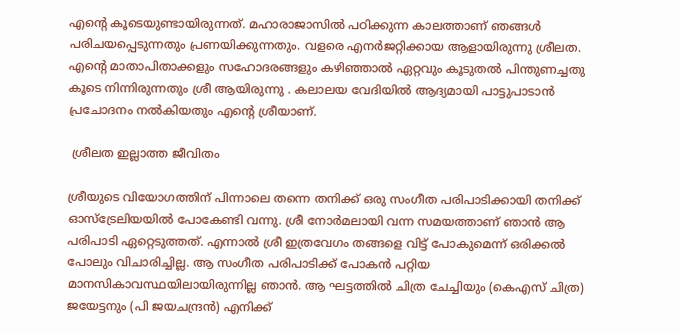എന്റെ കൂടെയുണ്ടായിരുന്നത്. മഹാരാജാസിൽ പഠിക്കുന്ന കാലത്താണ് ഞങ്ങൾ പരിചയപ്പെടുന്നതും പ്രണയിക്കുന്നതും. വളരെ എനർജറ്റിക്കായ ആളായിരുന്നു ശ്രീലത. എന്റെ മാതാപിതാക്കളും സഹോദരങ്ങളും കഴിഞ്ഞാൽ ഏറ്റവും കൂടുതൽ പിന്തുണച്ചതു കൂടെ നിന്നിരുന്നതും ശ്രീ ആയിരുന്നു . കലാലയ വേദിയിൽ ആദ്യമായി പാട്ടുപാടാൻ പ്രചോദനം നൽകിയതും എന്റെ ശ്രീയാണ്.

 ശ്രീലത ഇല്ലാത്ത ജീവിതം

ശ്രീയുടെ വിയോഗത്തിന് പിന്നാലെ തന്നെ തനിക്ക് ഒരു സംഗീത പരിപാടിക്കായി തനിക്ക് ഓസ്ട്രേലിയയിൽ പോകേണ്ടി വന്നു. ശ്രീ നോർമലായി വന്ന സമയത്താണ് ഞാൻ ആ പരിപാടി ഏറ്റെടുത്തത്. എന്നാൽ ശ്രീ ഇത്രവേഗം തങ്ങളെ വിട്ട് പോകുമെന്ന് ഒരിക്കൽ പോലും വിചാരിച്ചില്ല. ആ സംഗീത പരിപാടിക്ക് പോകൻ പറ്റിയ മാനസികാവസ്ഥയിലായിരുന്നില്ല ഞാൻ. ആ ഘട്ടത്തിൽ ചിത്ര ചേച്ചിയും (കെഎസ് ചിത്ര) ജയേട്ടനും (പി ജയചന്ദ്രൻ) എനിക്ക്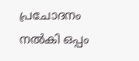പ്രചോദനം നൽകി ഒപ്പം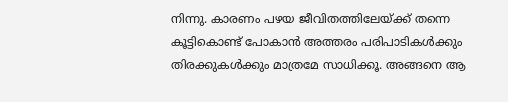നിന്നു. കാരണം പഴയ ജീവിതത്തിലേയ്ക്ക് തന്നെ കൂട്ടികൊണ്ട് പോകാൻ അത്തരം പരിപാടികൾക്കും തിരക്കുകൾക്കും മാത്രമേ സാധിക്കൂ. അങ്ങനെ ആ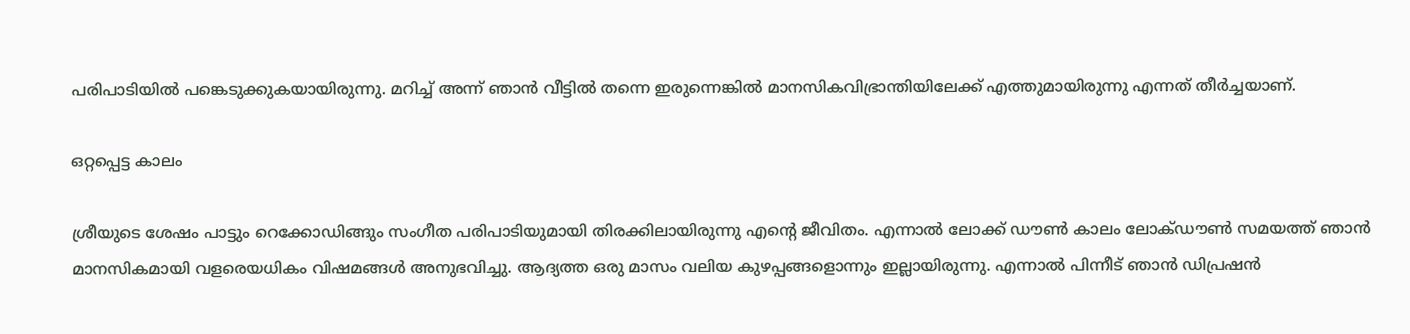പരിപാടിയിൽ പങ്കെടുക്കുകയായിരുന്നു. മറിച്ച് അന്ന് ഞാൻ വീട്ടിൽ തന്നെ ഇരുന്നെങ്കിൽ മാനസികവിഭ്രാന്തിയിലേക്ക് എത്തുമായിരുന്നു എന്നത് തീർച്ചയാണ്.

ഒറ്റപ്പെട്ട കാലം

ശ്രീയുടെ ശേഷം പാട്ടും റെക്കോഡിങ്ങും സംഗീത പരിപാടിയുമായി തിരക്കിലായിരുന്നു എന്റെ ജീവിതം. എന്നാൽ ലോക്ക് ഡൗൺ കാലം ലോക്ഡൗൺ സമയത്ത് ഞാൻ മാനസികമായി വളരെയധികം വിഷമങ്ങൾ അനുഭവിച്ചു. ആദ്യത്ത ഒരു മാസം വലിയ കുഴപ്പങ്ങളൊന്നും ഇല്ലായിരുന്നു. എന്നാൽ പിന്നീട് ഞാൻ ഡിപ്രഷൻ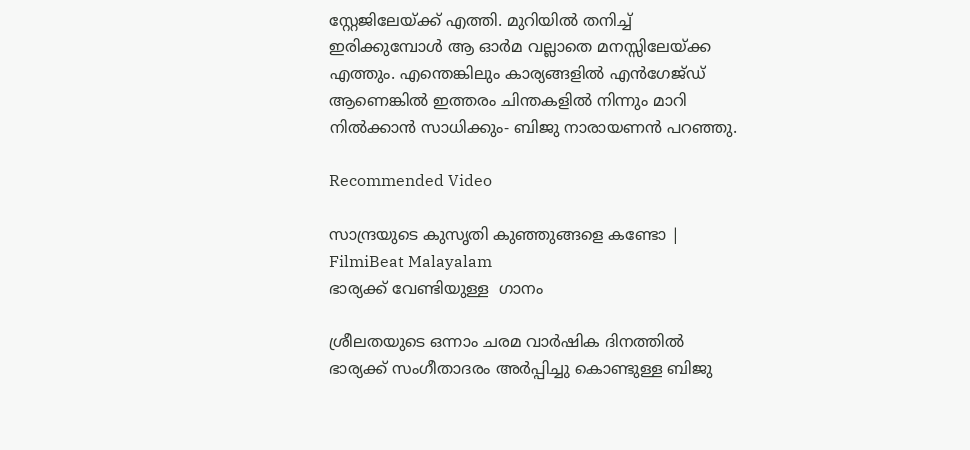സ്റ്റേജിലേയ്ക്ക് എത്തി. മുറിയിൽ തനിച്ച് ഇരിക്കുമ്പോൾ ആ ഓർമ വല്ലാതെ മനസ്സിലേയ്ക്ക എത്തും. എന്തെങ്കിലും കാര്യങ്ങളിൽ എൻഗേജ്ഡ് ആണെങ്കിൽ ഇത്തരം ചിന്തകളിൽ നിന്നും മാറി നിൽക്കാൻ സാധിക്കും- ബിജു നാരായണൻ പറഞ്ഞു.

Recommended Video

സാന്ദ്രയുടെ കുസൃതി കുഞ്ഞുങ്ങളെ കണ്ടോ | FilmiBeat Malayalam
ഭാര്യക്ക് വേണ്ടിയുള്ള  ഗാനം

ശ്രീലതയുടെ ഒന്നാം ചരമ വാർഷിക ദിനത്തിൽ
ഭാര്യക്ക് സംഗീതാദരം അർപ്പിച്ചു കൊണ്ടുള്ള ബിജു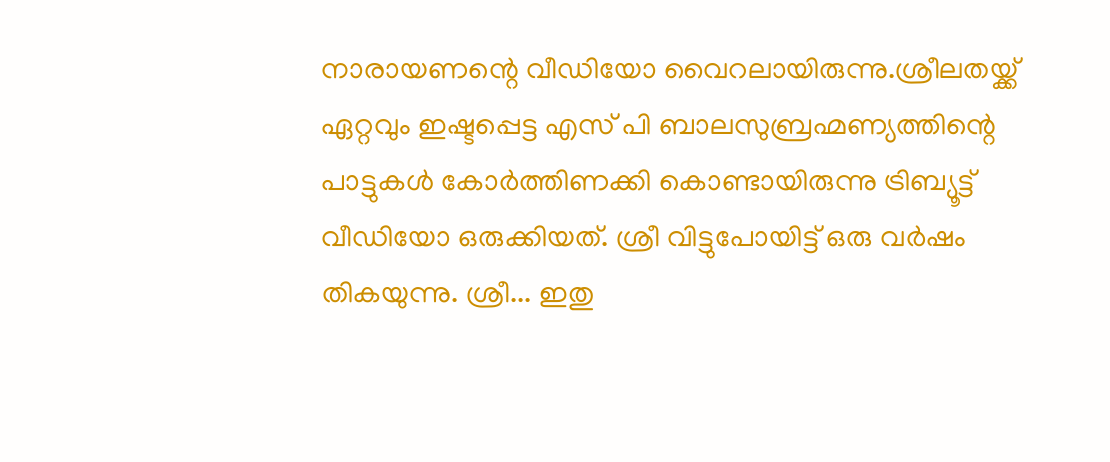നാരായണന്റെ വീഡിയോ വൈറലായിരുന്നു.ശ്രീലതയ്ക്ക് ഏറ്റവും ഇഷ്ടപ്പെട്ട എസ് പി ബാലസുബ്രഹ്മണ്യത്തിന്റെ പാട്ടുകൾ കോർത്തിണക്കി കൊണ്ടായിരുന്നു ട്രിബ്യൂട്ട് വീഡിയോ ഒരുക്കിയത്. ശ്രീ വിട്ടുപോയിട്ട് ഒരു വര്‍ഷം തികയുന്നു. ശ്രീ... ഇതു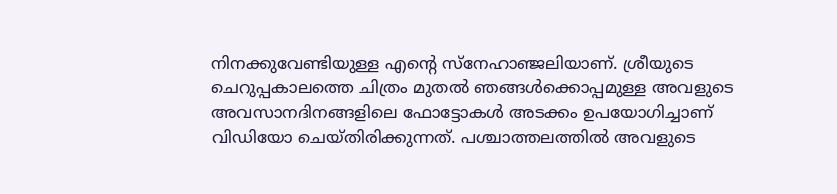നിനക്കുവേണ്ടിയുള്ള എന്റെ സ്നേഹാഞ്ജലിയാണ്. ശ്രീയുടെ ചെറുപ്പകാലത്തെ ചിത്രം മുതല്‍ ഞങ്ങള്‍ക്കൊപ്പമുള്ള അവളുടെ അവസാനദിനങ്ങളിലെ ഫോട്ടോകള്‍ അടക്കം ഉപയോഗിച്ചാണ് വിഡിയോ ചെയ്തിരിക്കുന്നത്. പശ്ചാത്തലത്തില്‍ അവളുടെ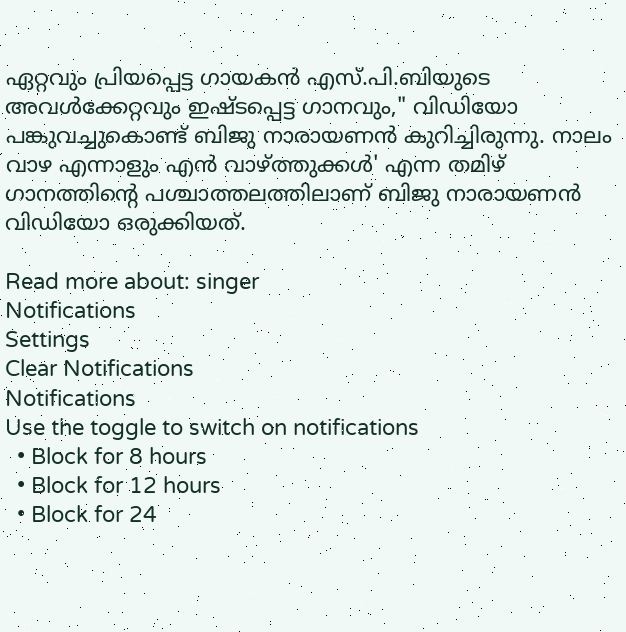ഏറ്റവും പ്രിയപ്പെട്ട ഗായകന്‍ എസ്.പി.ബിയുടെ അവള്‍‍ക്കേറ്റവും ഇഷ്ടപ്പെട്ട ഗാനവും," വിഡിയോ പങ്കുവച്ചുകൊണ്ട് ബിജു നാരായണന്‍ കുറിച്ചിരുന്നു. നാലം വാഴ എന്നാളും എന്‍ വാഴ്ത്തുക്കള്‍' എന്ന തമിഴ് ഗാനത്തിന്റെ പശ്ചാത്തലത്തിലാണ് ബിജു നാരായണന്‍ വിഡിയോ ഒരുക്കിയത്.

Read more about: singer
Notifications
Settings
Clear Notifications
Notifications
Use the toggle to switch on notifications
  • Block for 8 hours
  • Block for 12 hours
  • Block for 24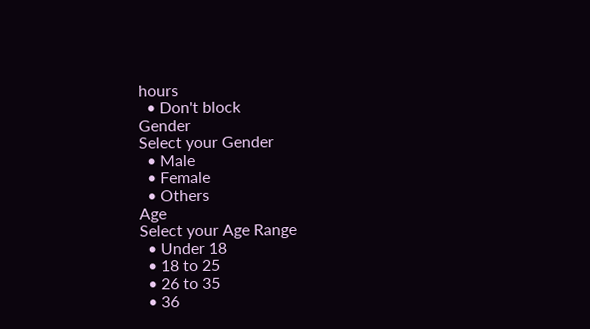hours
  • Don't block
Gender
Select your Gender
  • Male
  • Female
  • Others
Age
Select your Age Range
  • Under 18
  • 18 to 25
  • 26 to 35
  • 36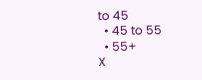to 45
  • 45 to 55
  • 55+
X